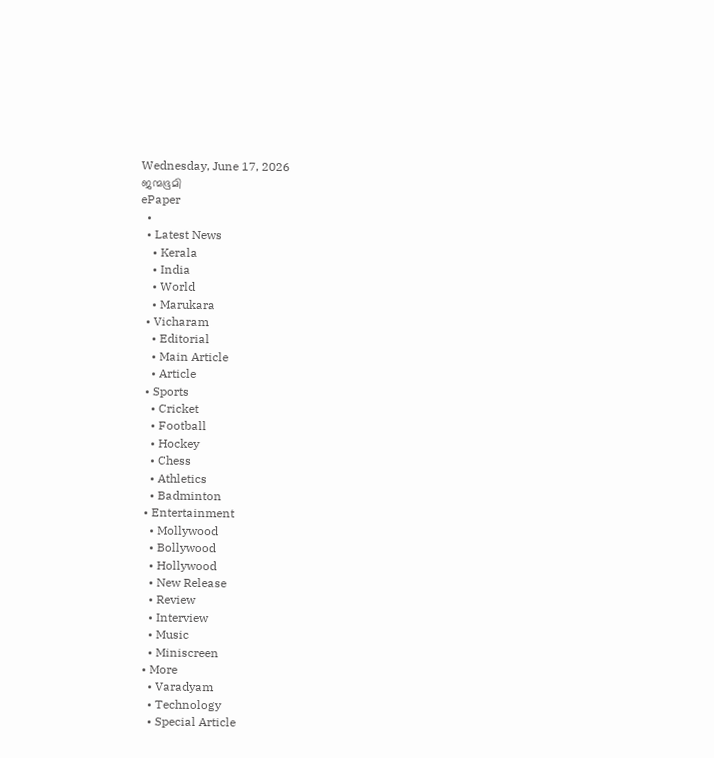Wednesday, June 17, 2026
ജന്മഭൂമി
ePaper
  •
  • Latest News
    • Kerala
    • India
    • World
    • Marukara
  • Vicharam
    • Editorial
    • Main Article
    • Article
  • Sports
    • Cricket
    • Football
    • Hockey
    • Chess
    • Athletics
    • Badminton
  • Entertainment
    • Mollywood
    • Bollywood
    • Hollywood
    • New Release
    • Review
    • Interview
    • Music
    • Miniscreen
  • More
    • Varadyam
    • Technology
    • Special Article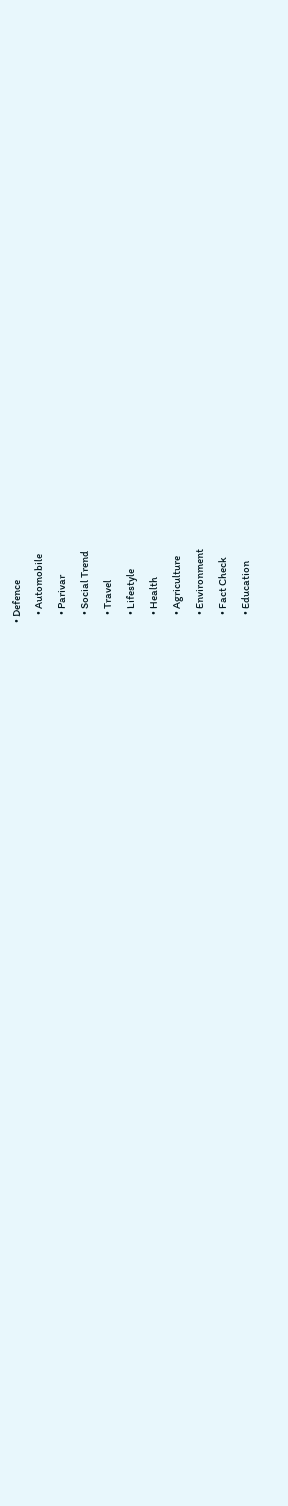• Defence
    • Automobile
    • Parivar
    • Social Trend
    • Travel
    • Lifestyle
    • Health
    • Agriculture
    • Environment
    • Fact Check
    • Education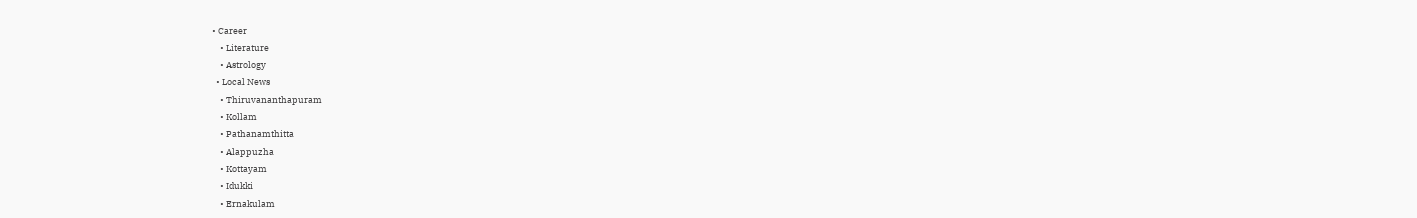• Career
    • Literature
    • Astrology
  • Local News
    • Thiruvananthapuram
    • Kollam
    • Pathanamthitta
    • Alappuzha
    • Kottayam
    • Idukki
    • Ernakulam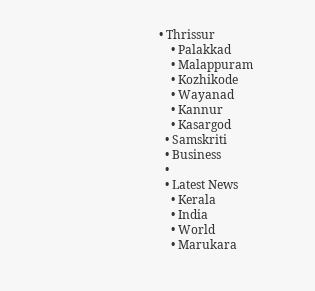• Thrissur
    • Palakkad
    • Malappuram
    • Kozhikode
    • Wayanad
    • Kannur
    • Kasargod
  • Samskriti
  • Business
  •
  • Latest News
    • Kerala
    • India
    • World
    • Marukara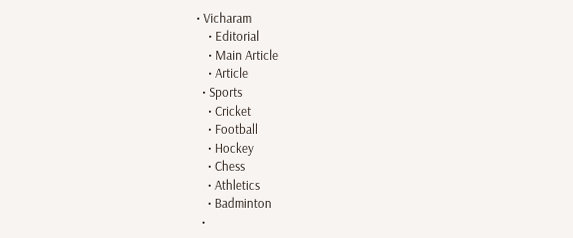• Vicharam
    • Editorial
    • Main Article
    • Article
  • Sports
    • Cricket
    • Football
    • Hockey
    • Chess
    • Athletics
    • Badminton
  •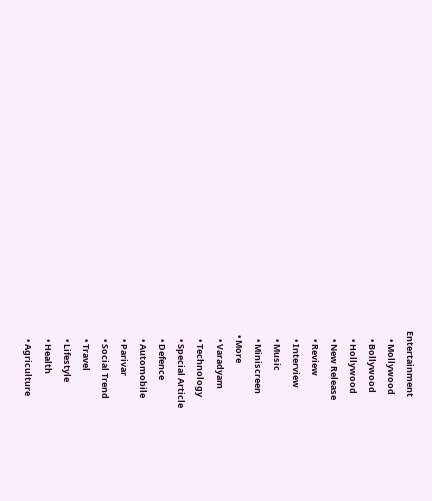Entertainment
    • Mollywood
    • Bollywood
    • Hollywood
    • New Release
    • Review
    • Interview
    • Music
    • Miniscreen
  • More
    • Varadyam
    • Technology
    • Special Article
    • Defence
    • Automobile
    • Parivar
    • Social Trend
    • Travel
    • Lifestyle
    • Health
    • Agriculture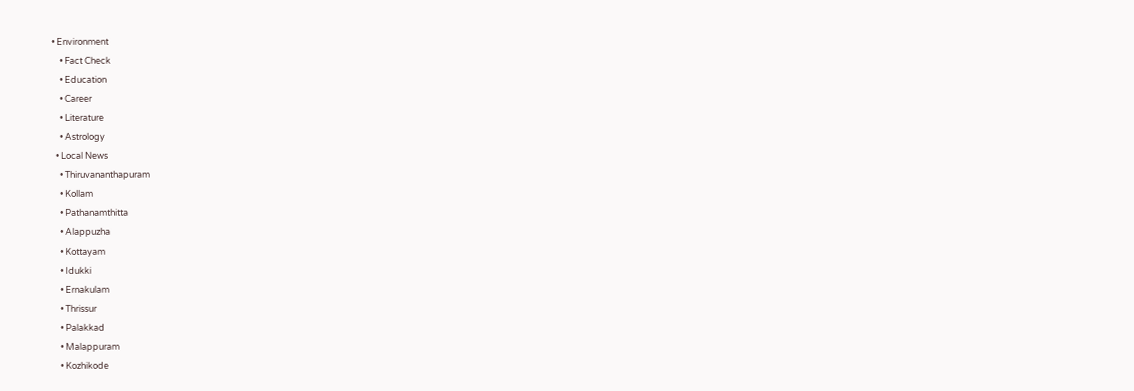• Environment
    • Fact Check
    • Education
    • Career
    • Literature
    • Astrology
  • Local News
    • Thiruvananthapuram
    • Kollam
    • Pathanamthitta
    • Alappuzha
    • Kottayam
    • Idukki
    • Ernakulam
    • Thrissur
    • Palakkad
    • Malappuram
    • Kozhikode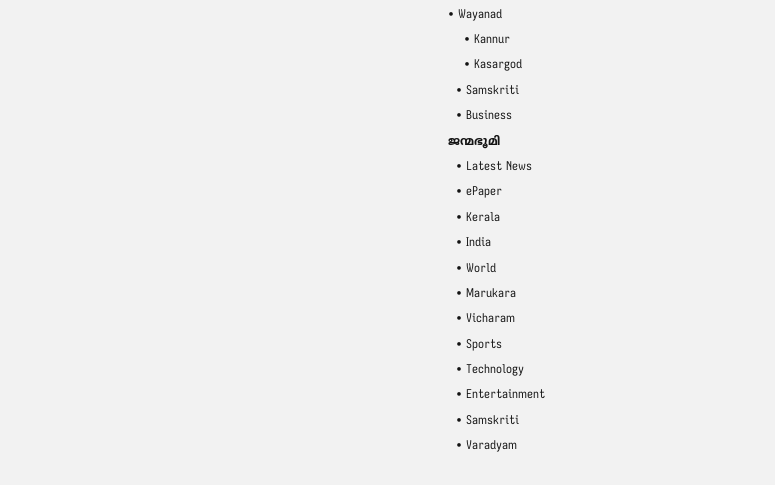• Wayanad
    • Kannur
    • Kasargod
  • Samskriti
  • Business
ജന്മഭൂമി
  • Latest News
  • ePaper
  • Kerala
  • India
  • World
  • Marukara
  • Vicharam
  • Sports
  • Technology
  • Entertainment
  • Samskriti
  • Varadyam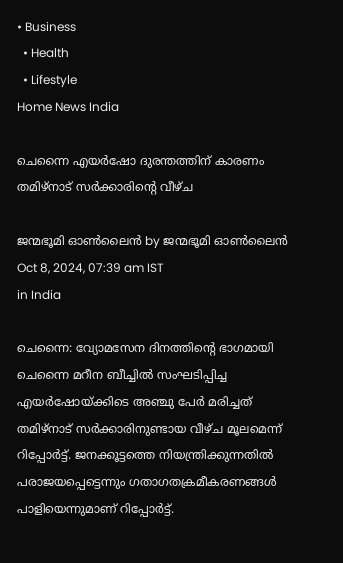• Business
  • Health
  • Lifestyle
Home News India

ചെന്നൈ എയര്‍ഷോ ദുരന്തത്തിന് കാരണം തമിഴ്‌നാട് സര്‍ക്കാരിന്റെ വീഴ്ച

ജന്മഭൂമി ഓണ്‍ലൈന്‍ by ജന്മഭൂമി ഓണ്‍ലൈന്‍
Oct 8, 2024, 07:39 am IST
in India

ചെന്നൈ: വ്യോമസേന ദിനത്തിന്റെ ഭാഗമായി ചെന്നൈ മറീന ബീച്ചില്‍ സംഘടിപ്പിച്ച എയര്‍ഷോയ്‌ക്കിടെ അഞ്ചു പേര്‍ മരിച്ചത് തമിഴ്‌നാട് സര്‍ക്കാരിനുണ്ടായ വീഴ്ച മൂലമെന്ന് റിപ്പോര്‍ട്ട്. ജനക്കൂട്ടത്തെ നിയന്ത്രിക്കുന്നതില്‍ പരാജയപ്പെട്ടെന്നും ഗതാഗതക്രമീകരണങ്ങള്‍ പാളിയെന്നുമാണ് റിപ്പോര്‍ട്ട്.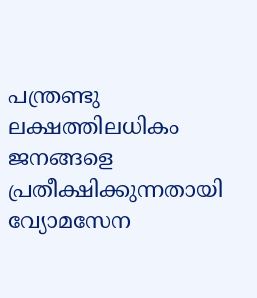പന്ത്രണ്ടു ലക്ഷത്തിലധികം ജനങ്ങളെ പ്രതീക്ഷിക്കുന്നതായി വ്യോമസേന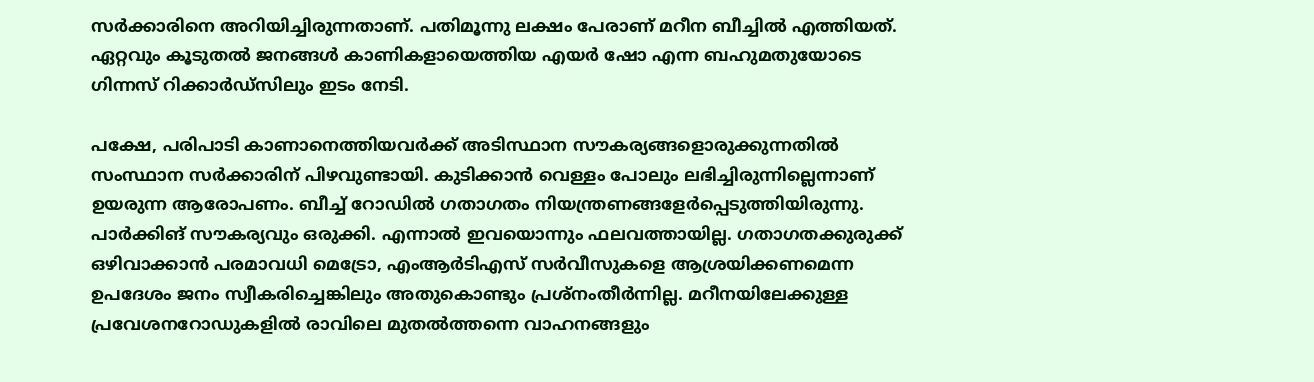സര്‍ക്കാരിനെ അറിയിച്ചിരുന്നതാണ്. പതിമൂന്നു ലക്ഷം പേരാണ് മറീന ബീച്ചില്‍ എത്തിയത്. ഏറ്റവും കൂടുതല്‍ ജനങ്ങള്‍ കാണികളായെത്തിയ എയര്‍ ഷോ എന്ന ബഹുമതുയോടെ ഗിന്നസ് റിക്കാര്‍ഡ്‌സിലും ഇടം നേടി.

പക്ഷേ, പരിപാടി കാണാനെത്തിയവര്‍ക്ക് അടിസ്ഥാന സൗകര്യങ്ങളൊരുക്കുന്നതില്‍ സംസ്ഥാന സര്‍ക്കാരിന് പിഴവുണ്ടായി. കുടിക്കാന്‍ വെള്ളം പോലും ലഭിച്ചിരുന്നില്ലെന്നാണ് ഉയരുന്ന ആരോപണം. ബീച്ച് റോഡില്‍ ഗതാഗതം നിയന്ത്രണങ്ങളേര്‍പ്പെടുത്തിയിരുന്നു. പാര്‍ക്കിങ് സൗകര്യവും ഒരുക്കി. എന്നാല്‍ ഇവയൊന്നും ഫലവത്തായില്ല. ഗതാഗതക്കുരുക്ക് ഒഴിവാക്കാന്‍ പരമാവധി മെട്രോ, എംആര്‍ടിഎസ് സര്‍വീസുകളെ ആശ്രയിക്കണമെന്ന ഉപദേശം ജനം സ്വീകരിച്ചെങ്കിലും അതുകൊണ്ടും പ്രശ്നംതീര്‍ന്നില്ല. മറീനയിലേക്കുള്ള പ്രവേശനറോഡുകളില്‍ രാവിലെ മുതല്‍ത്തന്നെ വാഹനങ്ങളും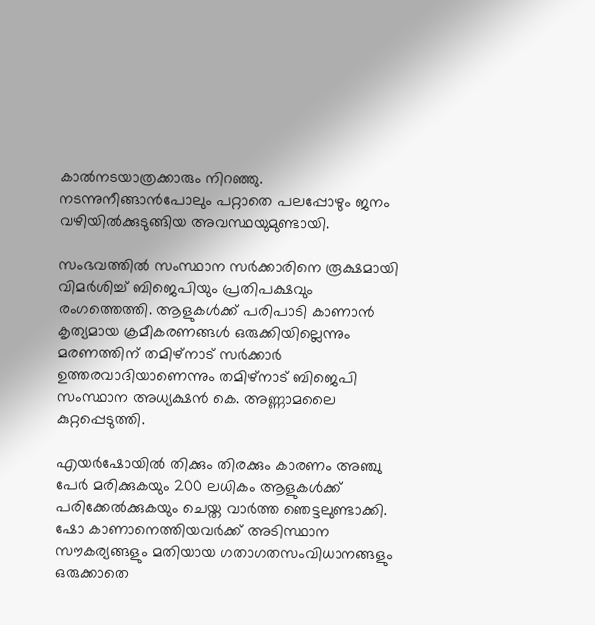കാല്‍നടയാത്രക്കാരും നിറഞ്ഞു. നടന്നുനീങ്ങാന്‍പോലും പറ്റാതെ പലപ്പോഴും ജനം വഴിയില്‍ക്കുടുങ്ങിയ അവസ്ഥയുമുണ്ടായി.

സംഭവത്തില്‍ സംസ്ഥാന സര്‍ക്കാരിനെ രൂക്ഷമായി വിമര്‍ശിച്ച് ബിജെപിയും പ്രതിപക്ഷവും രംഗത്തെത്തി. ആളുകള്‍ക്ക് പരിപാടി കാണാന്‍ കൃത്യമായ ക്രമീകരണങ്ങള്‍ ഒരുക്കിയില്ലെന്നും മരണത്തിന് തമിഴ്‌നാട് സര്‍ക്കാര്‍ ഉത്തരവാദിയാണെന്നും തമിഴ്‌നാട് ബിജെപി സംസ്ഥാന അധ്യക്ഷന്‍ കെ. അണ്ണാമലൈ കുറ്റപ്പെടുത്തി.

എയര്‍ഷോയില്‍ തിക്കും തിരക്കും കാരണം അഞ്ചു പേര്‍ മരിക്കുകയും 200 ലധികം ആളുകള്‍ക്ക് പരിക്കേല്‍ക്കുകയും ചെയ്ത വാര്‍ത്ത ഞെട്ടലുണ്ടാക്കി. ഷോ കാണാനെത്തിയവര്‍ക്ക് അടിസ്ഥാന സൗകര്യങ്ങളും മതിയായ ഗതാഗതസംവിധാനങ്ങളും ഒരുക്കാതെ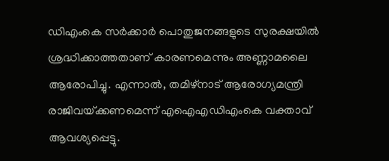ഡിഎംകെ സര്‍ക്കാര്‍ പൊതുജനങ്ങളുടെ സുരക്ഷയില്‍ ശ്രദ്ധിക്കാത്തതാണ് കാരണമെന്നും അണ്ണാമലൈ ആരോപിച്ചു. എന്നാല്‍, തമിഴ്‌നാട് ആരോഗ്യമന്ത്രി രാജിവയ്‌ക്കണമെന്ന് എഐഎഡിഎംകെ വക്താവ് ആവശ്യപ്പെട്ടു.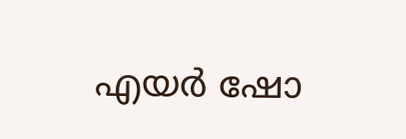എയര്‍ ഷോ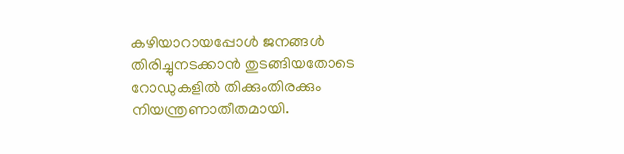കഴിയാറായപ്പോള്‍ ജനങ്ങള്‍ തിരിച്ചുനടക്കാന്‍ തുടങ്ങിയതോടെ റോഡുകളില്‍ തിക്കുംതിരക്കും നിയന്ത്രണാതീതമായി.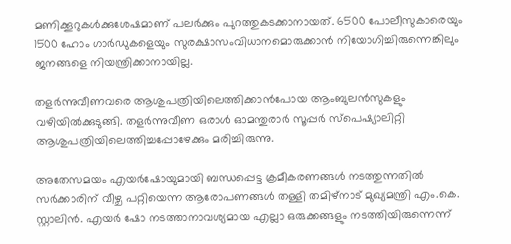മണിക്കൂറുകള്‍ക്കുശേഷമാണ് പലര്‍ക്കും പുറത്തുകടക്കാനായത്. 6500 പോലീസുകാരെയും 1500 ഹോം ഗാര്‍ഡുകളെയും സുരക്ഷാസംവിധാനമൊരുക്കാന്‍ നിയോഗിച്ചിരുന്നെങ്കിലും ജനങ്ങളെ നിയന്ത്രിക്കാനായില്ല.

തളര്‍ന്നുവീണവരെ ആശുപത്രിയിലെത്തിക്കാന്‍പോയ ആംബുലന്‍സുകളും വഴിയില്‍ക്കുടുങ്ങി. തളര്‍ന്നുവീണ ഒരാള്‍ ഓമന്തുരാര്‍ സൂപ്പര്‍ സ്പെഷ്യാലിറ്റി ആശുപത്രിയിലെത്തിച്ചപ്പോഴേക്കും മരിച്ചിരുന്നു.

അതേസമയം എയര്‍ഷോയുമായി ബന്ധപ്പെട്ട ക്രമീകരണങ്ങള്‍ നടത്തുന്നതില്‍ സര്‍ക്കാരിന് വീഴ്ച പറ്റിയെന്ന ആരോപണങ്ങള്‍ തള്ളി തമിഴ്‌നാട് മുഖ്യമന്ത്രി എം.കെ. സ്റ്റാലിന്‍. എയര്‍ ഷോ നടത്താനാവശ്യമായ എല്ലാ ഒരുക്കങ്ങളും നടത്തിയിരുന്നെന്ന്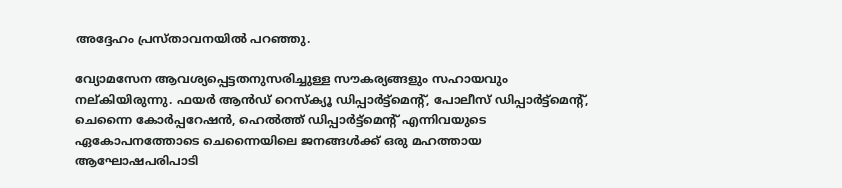അദ്ദേഹം പ്രസ്താവനയില്‍ പറഞ്ഞു.

വ്യോമസേന ആവശ്യപ്പെട്ടതനുസരിച്ചുള്ള സൗകര്യങ്ങളും സഹായവും നല്കിയിരുന്നു. ഫയര്‍ ആന്‍ഡ് റെസ്‌ക്യൂ ഡിപ്പാര്‍ട്ട്മെന്റ്, പോലീസ് ഡിപ്പാര്‍ട്ട്മെന്റ്, ചെന്നൈ കോര്‍പ്പറേഷന്‍, ഹെല്‍ത്ത് ഡിപ്പാര്‍ട്ട്മെന്റ് എന്നിവയുടെ ഏകോപനത്തോടെ ചെന്നൈയിലെ ജനങ്ങള്‍ക്ക് ഒരു മഹത്തായ ആഘോഷപരിപാടി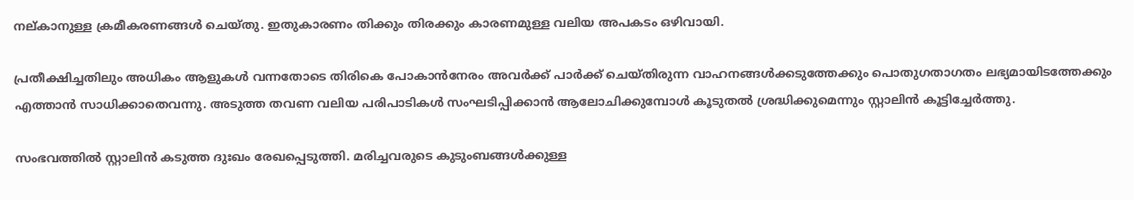നല്കാനുള്ള ക്രമീകരണങ്ങള്‍ ചെയ്തു. ഇതുകാരണം തിക്കും തിരക്കും കാരണമുള്ള വലിയ അപകടം ഒഴിവായി.

പ്രതീക്ഷിച്ചതിലും അധികം ആളുകള്‍ വന്നതോടെ തിരികെ പോകാന്‍നേരം അവര്‍ക്ക് പാര്‍ക്ക് ചെയ്തിരുന്ന വാഹനങ്ങള്‍ക്കടുത്തേക്കും പൊതുഗതാഗതം ലഭ്യമായിടത്തേക്കും എത്താന്‍ സാധിക്കാതെവന്നു. അടുത്ത തവണ വലിയ പരിപാടികള്‍ സംഘടിപ്പിക്കാന്‍ ആലോചിക്കുമ്പോള്‍ കൂടുതല്‍ ശ്രദ്ധിക്കുമെന്നും സ്റ്റാലിന്‍ കൂട്ടിച്ചേര്‍ത്തു.

സംഭവത്തില്‍ സ്റ്റാലിന്‍ കടുത്ത ദുഃഖം രേഖപ്പെടുത്തി. മരിച്ചവരുടെ കുടുംബങ്ങള്‍ക്കുള്ള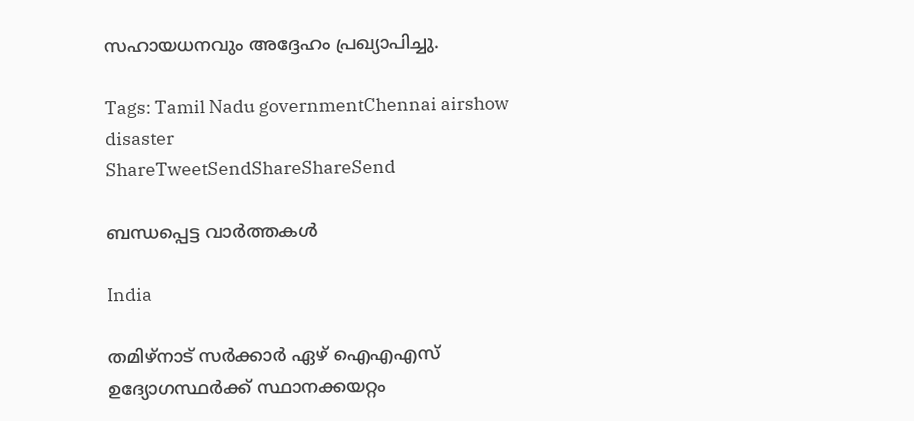സഹായധനവും അദ്ദേഹം പ്രഖ്യാപിച്ചു.

Tags: Tamil Nadu governmentChennai airshow disaster
ShareTweetSendShareShareSend

ബന്ധപ്പെട്ട വാര്‍ത്തകള്‍

India

തമിഴ്നാട് സര്‍ക്കാര്‍ ഏഴ് ഐഎഎസ് ഉദ്യോഗസ്ഥര്‍ക്ക് സ്ഥാനക്കയറ്റം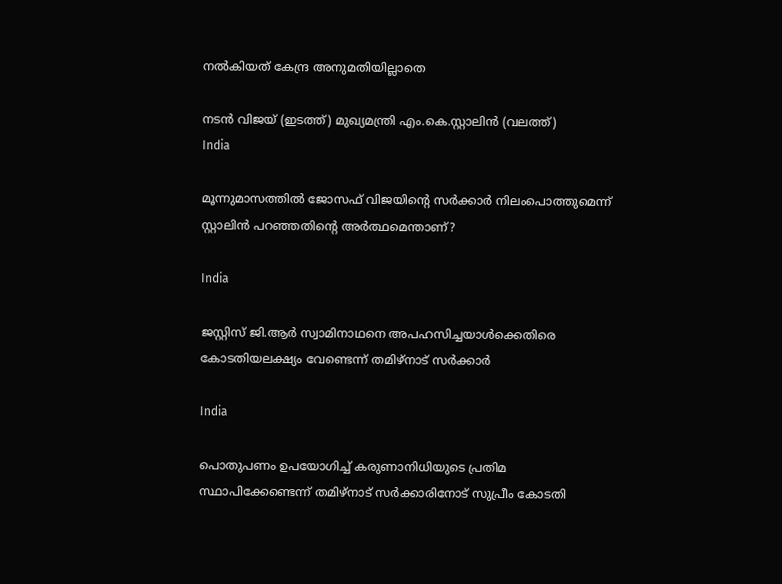നല്‍കിയത് കേന്ദ്ര അനുമതിയില്ലാതെ

നടന്‍ വിജയ് (ഇടത്ത്) മുഖ്യമന്ത്രി എം.കെ.സ്റ്റാലിന്‍ (വലത്ത്)
India

മൂന്നുമാസത്തില്‍ ജോസഫ് വിജയിന്റെ സര്‍ക്കാര്‍ നിലംപൊത്തുമെന്ന് സ്റ്റാലിന്‍ പറഞ്ഞതിന്റെ അര്‍ത്ഥമെന്താണ്?

India

ജസ്റ്റിസ് ജി.ആര്‍ സ്വാമിനാഥനെ അപഹസിച്ചയാള്‍ക്കെതിരെ കോടതിയലക്ഷ്യം വേണ്ടെന്ന് തമിഴ്‌നാട് സര്‍ക്കാര്‍

India

പൊതുപണം ഉപയോഗിച്ച് കരുണാനിധിയുടെ പ്രതിമ സ്ഥാപിക്കേണ്ടെന്ന് തമിഴ്‌നാട് സര്‍ക്കാരിനോട് സുപ്രീം കോടതി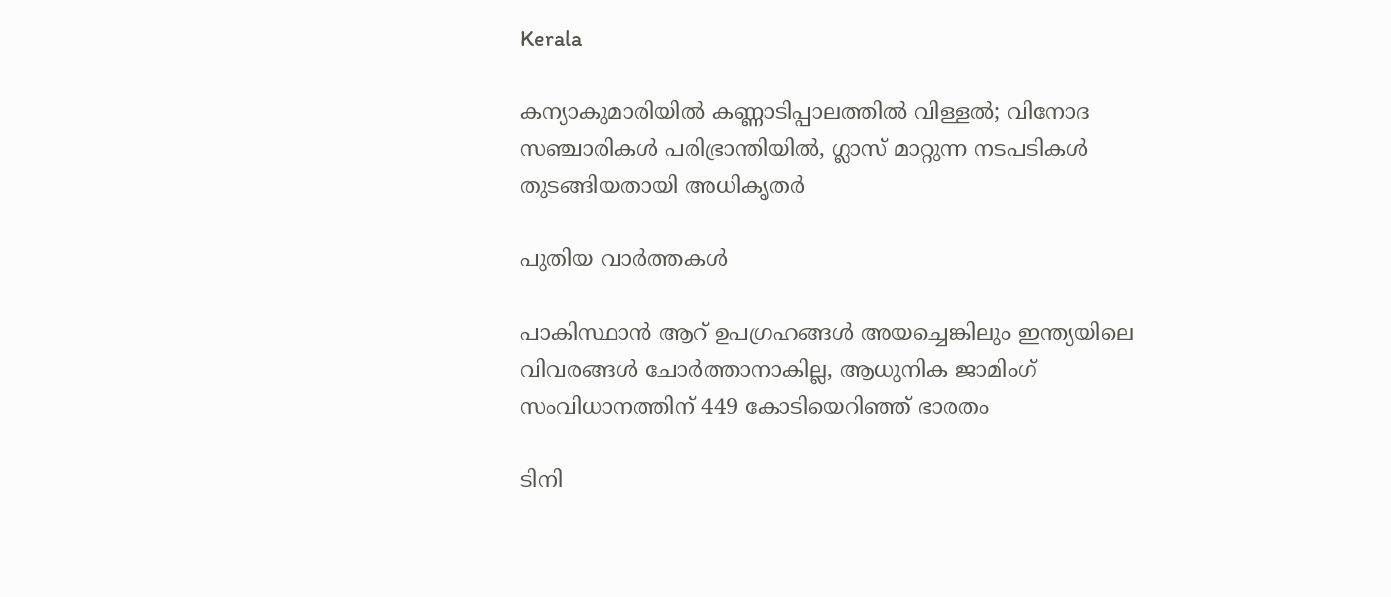Kerala

കന്യാകുമാരിയില്‍ കണ്ണാടിപ്പാലത്തില്‍ വിള്ളല്‍; വിനോദ സഞ്ചാരികള്‍ പരിഭ്രാന്തിയില്‍, ഗ്ലാസ് മാറ്റുന്ന നടപടികൾ തുടങ്ങിയതായി അധികൃതർ

പുതിയ വാര്‍ത്തകള്‍

പാകിസ്ഥാന്‍ ആറ് ഉപഗ്രഹങ്ങള്‍ അയച്ചെങ്കിലും ഇന്ത്യയിലെ വിവരങ്ങള്‍ ചോര്‍ത്താനാകില്ല, ആധുനിക ജാമിംഗ് സംവിധാനത്തിന് 449 കോടിയെറിഞ്ഞ് ഭാരതം

ടിനി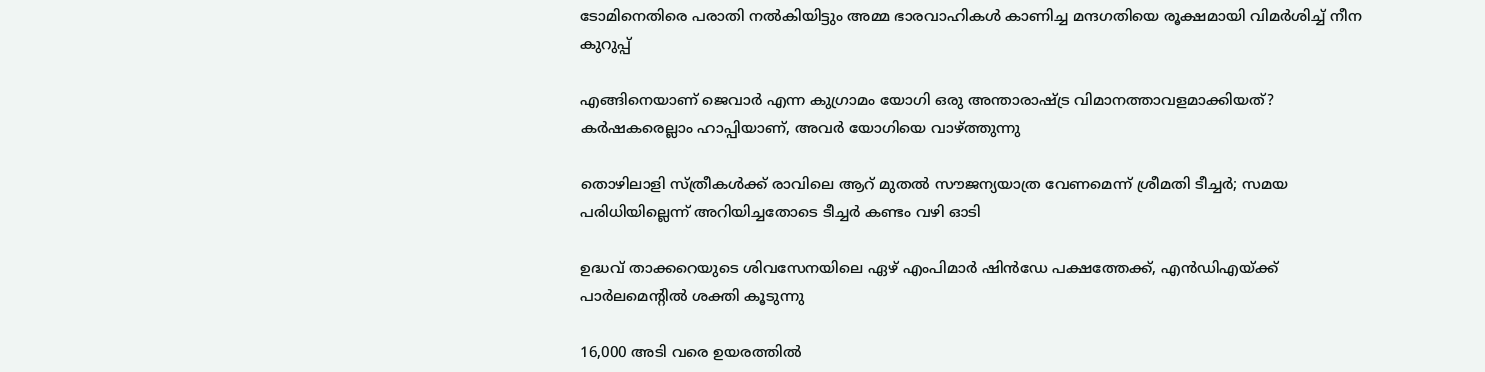ടോമിനെതിരെ പരാതി നല്‍കിയിട്ടും അമ്മ ഭാരവാഹികള്‍ കാണിച്ച മന്ദഗതിയെ രൂക്ഷമായി വിമര്‍ശിച്ച് നീന കുറുപ്പ്

എങ്ങിനെയാണ് ജെവാര്‍ എന്ന കുഗ്രാമം യോഗി ഒരു അന്താരാഷ്‌ട്ര വിമാനത്താവളമാക്കിയത്? കര്‍ഷകരെല്ലാം ഹാപ്പിയാണ്, അവര്‍ യോഗിയെ വാഴ്‌ത്തുന്നു

തൊഴിലാളി സ്ത്രീകള്‍ക്ക് രാവിലെ ആറ് മുതല്‍ സൗജന്യയാത്ര വേണമെന്ന് ശ്രീമതി ടീച്ചര്‍; സമയ പരിധിയില്ലെന്ന് അറിയിച്ചതോടെ ടീച്ചര്‍ കണ്ടം വഴി ഓടി

ഉദ്ധവ് താക്കറെയുടെ ശിവസേനയിലെ ഏഴ് എംപിമാര്‍ ഷിന്‍ഡേ പക്ഷത്തേക്ക്, എന്‍ഡിഎയ്‌ക്ക് പാര്‍ലമെന്‍റില്‍ ശക്തി കൂടുന്നു

16,000 അടി വരെ ഉയരത്തിൽ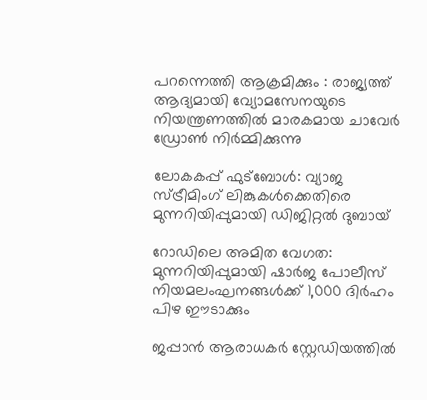പറന്നെത്തി ആക്രമിക്കും : രാജ്യത്ത് ആദ്യമായി വ്യോമസേനയുടെ നിയന്ത്രണത്തിൽ മാരകമായ ചാവേർ ഡ്രോൺ നിർമ്മിക്കുന്നു

ലോകകപ്പ് ഫുട്ബോൾ: വ്യാജ സ്ട്രീമിംഗ് ലിങ്കുകൾക്കെതിരെ മുന്നറിയിപ്പുമായി ഡിജിറ്റൽ ദുബായ്

റോഡിലെ അമിത വേഗത: മുന്നറിയിപ്പുമായി ഷാർജ പോലീസ് നിയമലംഘനങ്ങൾക്ക് 1,000 ദിർഹം പിഴ ഈടാക്കും

ജപ്പാന്‍ ആരാധകര്‍ സ്റ്റേഡിയത്തില്‍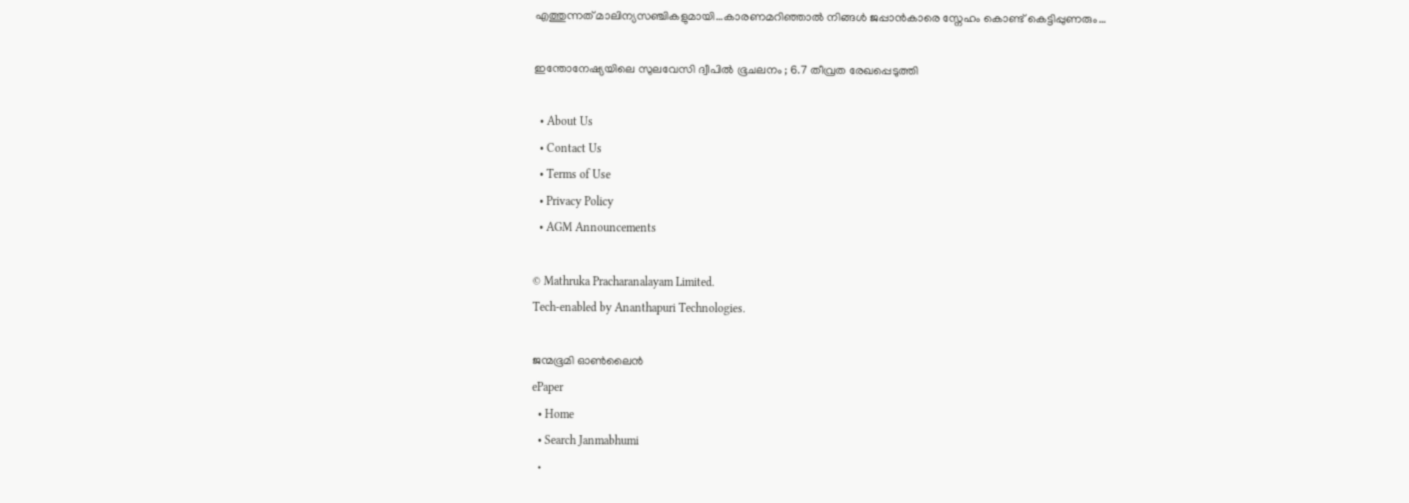എത്തുന്നത് മാലിന്യസഞ്ചികളുമായി…കാരണമറിഞ്ഞാല്‍ നിങ്ങള്‍ ജപ്പാന്‍കാരെ സ്നേഹം കൊണ്ട് കെട്ടിപ്പുണരും…

ഇന്തോനേഷ്യയിലെ സുലവേസി ദ്വീപിൽ ഭൂചലനം ; 6.7 തീവ്രത രേഖപ്പെടുത്തി

  • About Us
  • Contact Us
  • Terms of Use
  • Privacy Policy
  • AGM Announcements

© Mathruka Pracharanalayam Limited.
Tech-enabled by Ananthapuri Technologies.

ജന്മഭൂമി ഓണ്‍ലൈന്‍
ePaper
  • Home
  • Search Janmabhumi
  •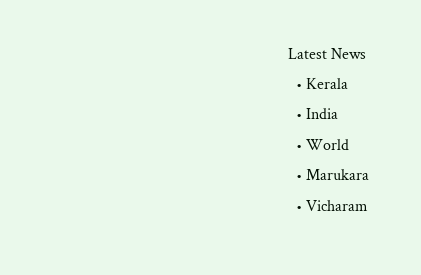Latest News
  • Kerala
  • India
  • World
  • Marukara
  • Vicharam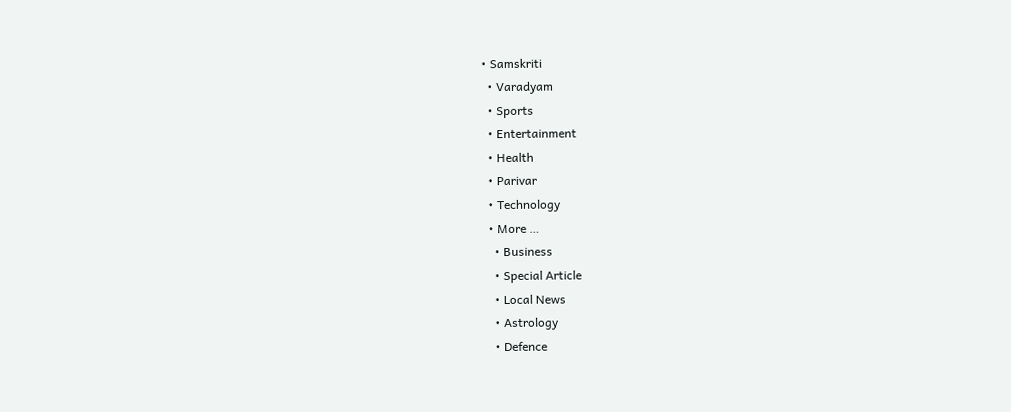• Samskriti
  • Varadyam
  • Sports
  • Entertainment
  • Health
  • Parivar
  • Technology
  • More …
    • Business
    • Special Article
    • Local News
    • Astrology
    • Defence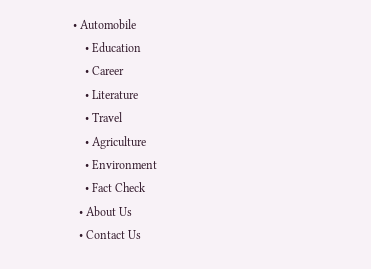• Automobile
    • Education
    • Career
    • Literature
    • Travel
    • Agriculture
    • Environment
    • Fact Check
  • About Us
  • Contact Us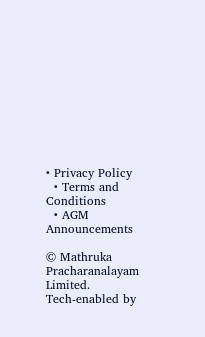• Privacy Policy
  • Terms and Conditions
  • AGM Announcements

© Mathruka Pracharanalayam Limited.
Tech-enabled by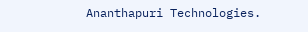Ananthapuri Technologies.